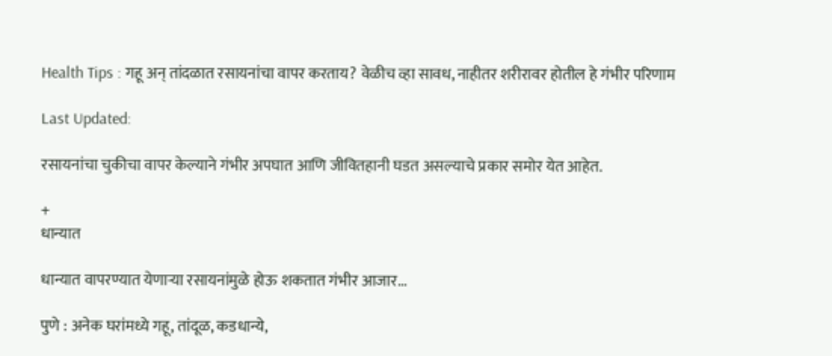Health Tips : गहू अन् तांदळात रसायनांचा वापर करताय? वेळीच व्हा सावध, नाहीतर शरीरावर होतील हे गंभीर परिणाम

Last Updated:

रसायनांचा चुकीचा वापर केल्याने गंभीर अपघात आणि जीवितहानी घडत असल्याचे प्रकार समोर येत आहेत.

+
धान्यात

धान्यात वापरण्यात येणाऱ्या रसायनांमुळे होऊ शकतात गंभीर आजार...

पुणे : अनेक घरांमध्ये गहू, तांदूळ, कडधान्ये,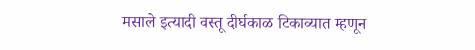मसाले इत्यादी वस्तू दीर्घकाळ टिकाव्यात म्हणून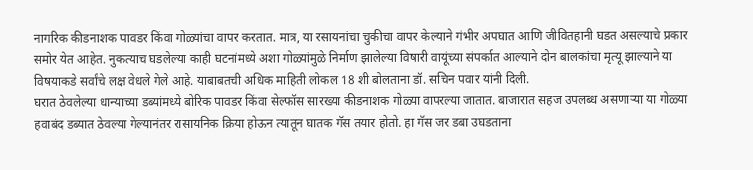नागरिक कीडनाशक पावडर किंवा गोळ्यांचा वापर करतात. मात्र, या रसायनांचा चुकीचा वापर केल्याने गंभीर अपघात आणि जीवितहानी घडत असल्याचे प्रकार समोर येत आहेत. नुकत्याच घडलेल्या काही घटनांमध्ये अशा गोळ्यांमुळे निर्माण झालेल्या विषारी वायूंच्या संपर्कात आल्याने दोन बालकांचा मृत्यू झाल्याने या विषयाकडे सर्वांचे लक्ष वेधले गेले आहे. याबाबतची अधिक माहिती लोकल 18 शी बोलताना डॉ. सचिन पवार यांनी दिली.
घरात ठेवलेल्या धान्याच्या डब्यांमध्ये बोरिक पावडर किंवा सेल्फॉस सारख्या कीडनाशक गोळ्या वापरल्या जातात. बाजारात सहज उपलब्ध असणाऱ्या या गोळ्या हवाबंद डब्यात ठेवल्या गेल्यानंतर रासायनिक क्रिया होऊन त्यातून घातक गॅस तयार होतो. हा गॅस जर डबा उघडताना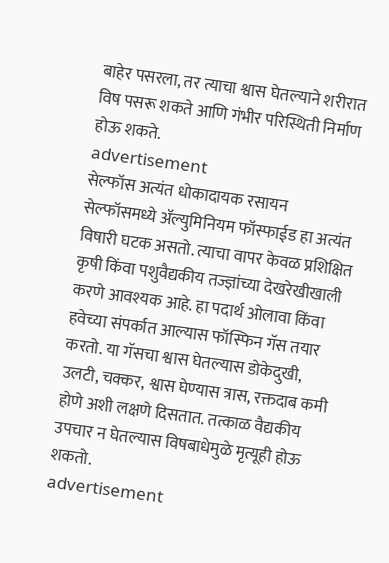बाहेर पसरला, तर त्याचा श्वास घेतल्याने शरीरात विष पसरू शकते आणि गंभीर परिस्थिती निर्माण होऊ शकते.
advertisement
सेल्फॉस अत्यंत धोकादायक रसायन
सेल्फॉसमध्ये ॲल्युमिनियम फॉस्फाईड हा अत्यंत विषारी घटक असतो. त्याचा वापर केवळ प्रशिक्षित कृषी किंवा पशुवैद्यकीय तज्ज्ञांच्या देखरेखीखाली करणे आवश्यक आहे. हा पदार्थ ओलावा किंवा हवेच्या संपर्कात आल्यास फॉस्फिन गॅस तयार करतो. या गॅसचा श्वास घेतल्यास डोकेदुखी, उलटी, चक्कर, श्वास घेण्यास त्रास, रक्तदाब कमी होणे अशी लक्षणे दिसतात. तत्काळ वैद्यकीय उपचार न घेतल्यास विषबाधेमुळे मृत्यूही होऊ शकतो.
advertisement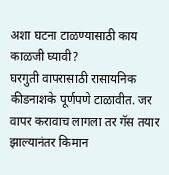अशा घटना टाळण्यासाठी काय काळजी घ्यावी?
घरगुती वापरासाठी रासायनिक कीडनाशके पूर्णपणे टाळावीत. जर वापर करावाच लागला तर गॅस तयार झाल्यानंतर किमान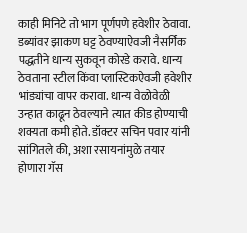काही मिनिटे तो भाग पूर्णपणे हवेशीर ठेवावा. डब्यांवर झाकण घट्ट ठेवण्याऐवजी नैसर्गिक पद्धतीने धान्य सुकवून कोरडे करावे. धान्य ठेवताना स्टील किंवा प्लास्टिकऐवजी हवेशीर भांड्यांचा वापर करावा. धान्य वेळोवेळी उन्हात काढून ठेवल्याने त्यात कीड होण्याची शक्यता कमी होते. डॉक्टर सचिन पवार यांनी सांगितले की, अशा रसायनांमुळे तयार होणारा गॅस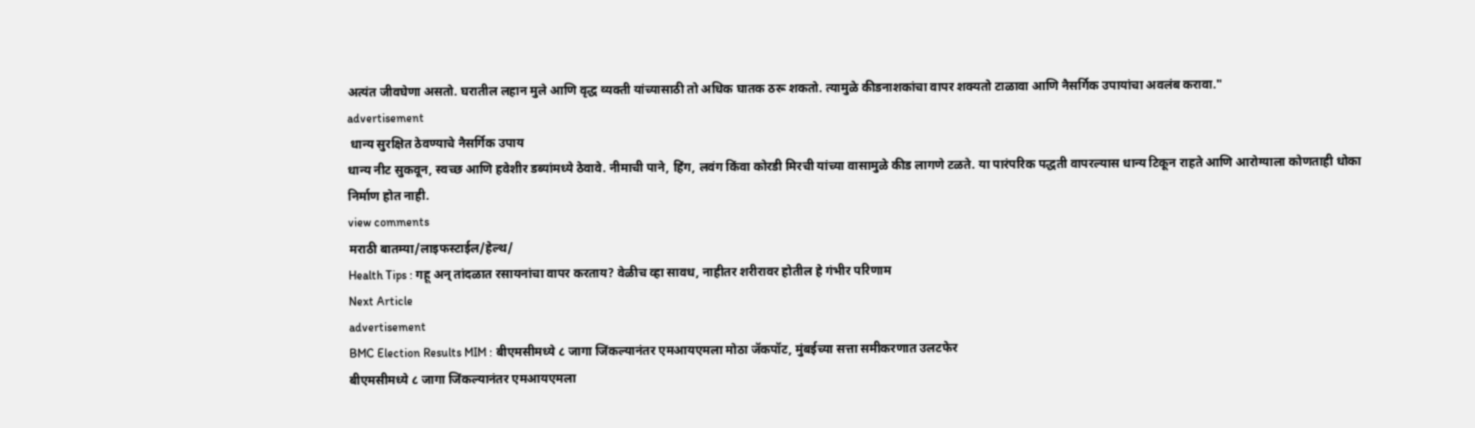अत्यंत जीवघेणा असतो. घरातील लहान मुले आणि वृद्ध व्यक्ती यांच्यासाठी तो अधिक घातक ठरू शकतो. त्यामुळे कीडनाशकांचा वापर शक्यतो टाळावा आणि नैसर्गिक उपायांचा अवलंब करावा."
advertisement
 धान्य सुरक्षित ठेवण्याचे नैसर्गिक उपाय
धान्य नीट सुकवून, स्वच्छ आणि हवेशीर डब्यांमध्ये ठेवावे. नीमाची पाने, हिंग, लवंग किंवा कोरडी मिरची यांच्या वासामुळे कीड लागणे टळते. या पारंपरिक पद्धती वापरल्यास धान्य टिकून राहते आणि आरोग्याला कोणताही धोका निर्माण होत नाही.
view comments
मराठी बातम्या/लाइफस्टाईल/हेल्थ/
Health Tips : गहू अन् तांदळात रसायनांचा वापर करताय? वेळीच व्हा सावध, नाहीतर शरीरावर होतील हे गंभीर परिणाम
Next Article
advertisement
BMC Election Results MIM : बीएमसीमध्ये ८ जागा जिंकल्यानंतर एमआयएमला मोठा जॅकपॉट, मुंबईच्या सत्ता समीकरणात उलटफेर
बीएमसीमध्ये ८ जागा जिंकल्यानंतर एमआयएमला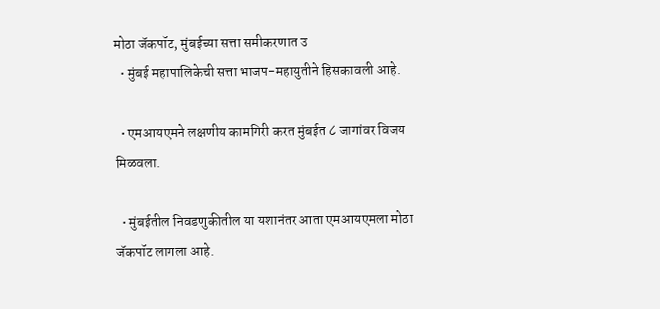मोठा जॅकपॉट, मुंबईच्या सत्ता समीकरणात उ
  • मुंबई महापालिकेची सत्ता भाजप-महायुतीने हिसकावली आहे.

  • एमआयएमने लक्षणीय कामगिरी करत मुंबईत ८ जागांवर विजय मिळवला.

  • मुंबईतील निवडणुकीतील या यशानंतर आता एमआयएमला मोठा जॅकपॉट लागला आहे.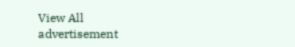View All
advertisement